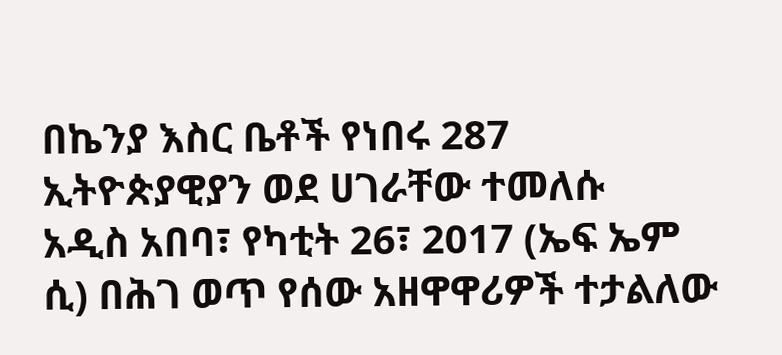በኬንያ እስር ቤቶች የነበሩ 287 ኢትዮጵያዊያን ወደ ሀገራቸው ተመለሱ
አዲስ አበባ፣ የካቲት 26፣ 2017 (ኤፍ ኤም ሲ) በሕገ ወጥ የሰው አዘዋዋሪዎች ተታልለው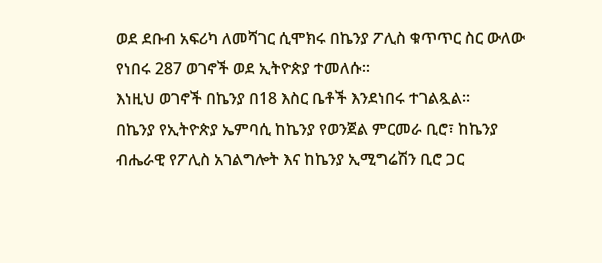ወደ ደቡብ አፍሪካ ለመሻገር ሲሞክሩ በኬንያ ፖሊስ ቁጥጥር ስር ውለው የነበሩ 287 ወገኖች ወደ ኢትዮጵያ ተመለሱ፡፡
እነዚህ ወገኖች በኬንያ በ18 እስር ቤቶች እንደነበሩ ተገልጿል፡፡
በኬንያ የኢትዮጵያ ኤምባሲ ከኬንያ የወንጀል ምርመራ ቢሮ፣ ከኬንያ ብሔራዊ የፖሊስ አገልግሎት እና ከኬንያ ኢሚግሬሽን ቢሮ ጋር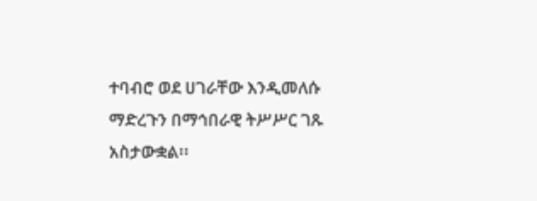ተባብሮ ወደ ሀገራቸው እንዲመለሱ ማድረጉን በማኅበራዊ ትሥሥር ገጹ አስታውቋል፡፡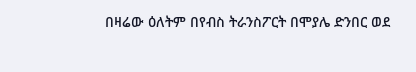በዛሬው ዕለትም በየብስ ትራንስፖርት በሞያሌ ድንበር ወደ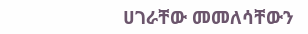ሀገራቸው መመለሳቸውን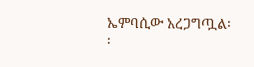ኤምባሲው አረጋግጧል፡፡